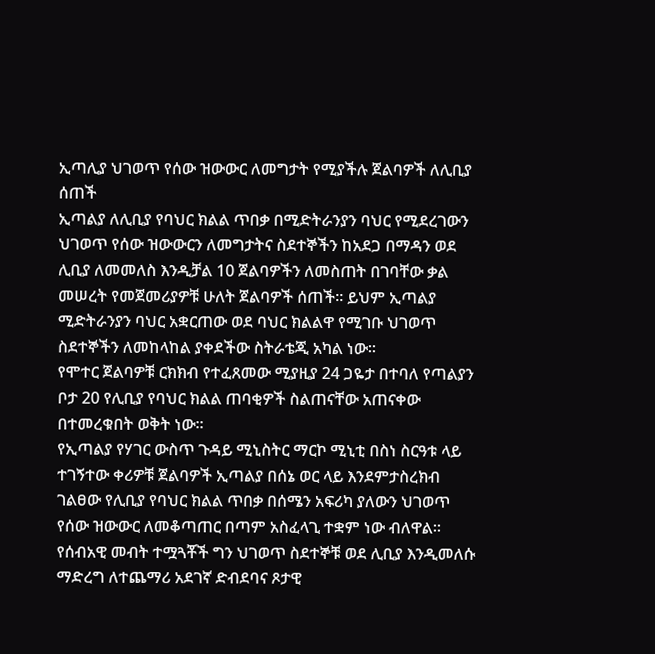ኢጣሊያ ህገወጥ የሰው ዝውውር ለመግታት የሚያችሉ ጀልባዎች ለሊቢያ ሰጠች
ኢጣልያ ለሊቢያ የባህር ክልል ጥበቃ በሚድትራንያን ባህር የሚደረገውን ህገወጥ የሰው ዝውውርን ለመግታትና ስደተኞችን ከአደጋ በማዳን ወደ ሊቢያ ለመመለስ እንዲቻል 10 ጀልባዎችን ለመስጠት በገባቸው ቃል መሠረት የመጀመሪያዎቹ ሁለት ጀልባዎች ሰጠች፡፡ ይህም ኢጣልያ ሚድትራንያን ባህር አቋርጠው ወደ ባህር ክልልዋ የሚገቡ ህገወጥ ስደተኞችን ለመከላከል ያቀደችው ስትራቴጂ አካል ነው፡፡
የሞተር ጀልባዎቹ ርክክብ የተፈጸመው ሚያዚያ 24 ጋዬታ በተባለ የጣልያን ቦታ 20 የሊቢያ የባህር ክልል ጠባቂዎች ስልጠናቸው አጠናቀው በተመረቁበት ወቅት ነው፡፡
የኢጣልያ የሃገር ውስጥ ጉዳይ ሚኒስትር ማርኮ ሚኒቲ በስነ ስርዓቱ ላይ ተገኝተው ቀሪዎቹ ጀልባዎች ኢጣልያ በሰኔ ወር ላይ እንደምታስረክብ ገልፀው የሊቢያ የባህር ክልል ጥበቃ በሰሜን አፍሪካ ያለውን ህገወጥ የሰው ዝውውር ለመቆጣጠር በጣም አስፈላጊ ተቋም ነው ብለዋል፡፡ የሰብአዊ መብት ተሟጓቾች ግን ህገወጥ ስደተኞቹ ወደ ሊቢያ እንዲመለሱ ማድረግ ለተጨማሪ አደገኛ ድብደባና ጾታዊ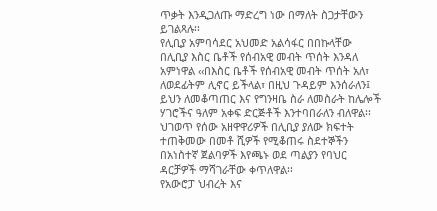ጥቃት እንዲጋለጡ ማድረግ ነው በማለት ስጋታቸውን ይገልጻሉ፡፡
የሊቢያ አምባሳደር አህመድ አልሳፋር በበኩላቸው በሊቢያ እስር ቤቶች የሰብአዊ መብት ጥሰት እንዳለ አምነዋል ‹‹በእስር ቤቶች የሰብአዊ መብት ጥሰት አለ፣ ለወደፊትም ሊኖር ይችላል፣ በዚህ ጉዳይም እንሰራለን፤ ይህን ለመቆጣጠር እና የግንዛቤ ስራ ለመስራት ከሌሎች ሃገሮችና ዓለም አቀፍ ድርጅቶች እንተባበራለን ብለዋል፡፡ ህገወጥ የሰው አዘዋዋሪዎች በሊቢያ ያለው ክፍተት ተጠቅመው በመቶ ሺዎች የሚቆጠሩ ስደተኞችን በአነስተኛ ጀልባዎች እየጫኑ ወደ ጣልያን የባህር ዳርቻዎች ማሻገራቸው ቀጥለዋል፡፡
የአውሮፓ ህብረት እና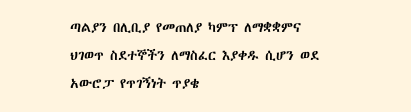ጣልያን በሊቢያ የመጠለያ ካምፕ ለማቋቋምና ህገወጥ ስደተኞችን ለማስፈር እያቀዱ ሲሆን ወደ አውሮፓ የጥገኝነት ጥያቄ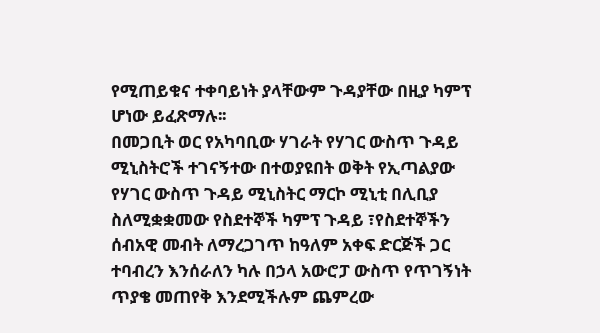የሚጠይቁና ተቀባይነት ያላቸውም ጉዳያቸው በዚያ ካምፕ ሆነው ይፈጽማሉ፡፡
በመጋቢት ወር የአካባቢው ሃገራት የሃገር ውስጥ ጉዳይ ሚኒስትሮች ተገናኝተው በተወያዩበት ወቅት የኢጣልያው የሃገር ውስጥ ጉዳይ ሚኒስትር ማርኮ ሚኒቲ በሊቢያ ስለሚቋቋመው የስደተኞች ካምፕ ጉዳይ ፣የስደተኞችን ሰብአዊ መብት ለማረጋገጥ ከዓለም አቀፍ ድርጅች ጋር ተባብረን እንሰራለን ካሉ በኃላ አውሮፓ ውስጥ የጥገኝነት ጥያቄ መጠየቅ እንደሚችሉም ጨምረው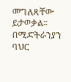መግለጻቸው ይታወቃል፡፡
በሚድትራንያን ባህር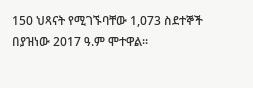150 ህጻናት የሚገኙባቸው 1,073 ስደተኞች በያዝነው 2017 ዓ.ም ሞተዋል።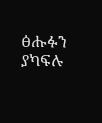ፅሑፉን ያካፍሉ